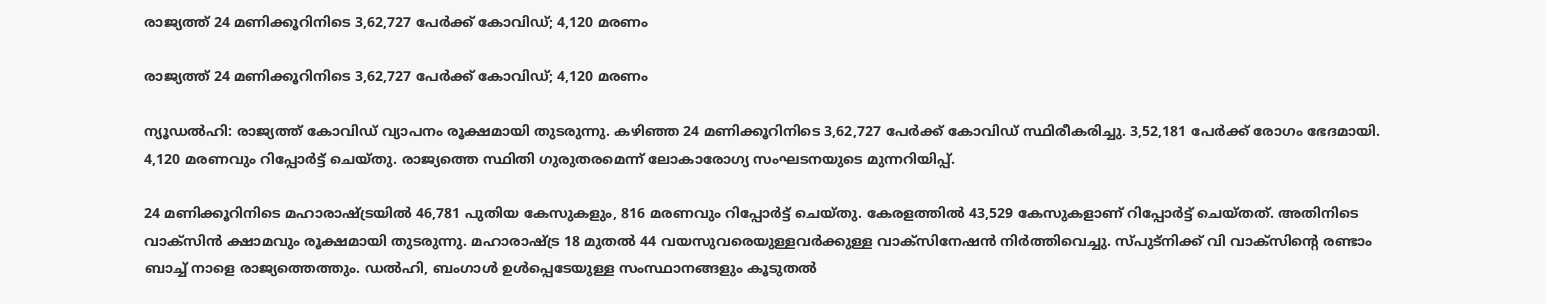രാജ്യത്ത് 24 മണിക്കൂറിനിടെ 3,62,727 പേര്‍ക്ക് കോവിഡ്; 4,120 മരണം

രാജ്യത്ത് 24 മണിക്കൂറിനിടെ 3,62,727 പേര്‍ക്ക് കോവിഡ്; 4,120 മരണം

ന്യൂഡൽഹി: രാജ്യത്ത് കോവിഡ് വ്യാപനം രൂക്ഷമായി തുടരുന്നു. കഴിഞ്ഞ 24 മണിക്കൂറിനിടെ 3,62,727 പേര്‍ക്ക് കോവിഡ് സ്ഥിരീകരിച്ചു. 3,52,181 പേർക്ക് രോഗം ഭേദമായി. 4,120 മരണവും റിപ്പോർട്ട് ചെയ്തു. രാജ്യത്തെ സ്ഥിതി ഗുരുതരമെന്ന് ലോകാരോഗ്യ സംഘടനയുടെ മുന്നറിയിപ്പ്.

24 മണിക്കൂറിനിടെ മഹാരാഷ്ട്രയില്‍ 46,781 പുതിയ കേസുകളും, 816 മരണവും റിപ്പോര്‍ട്ട് ചെയ്തു. കേരളത്തില്‍ 43,529 കേസുകളാണ് റിപ്പോര്‍ട്ട് ചെയ്തത്. അതിനിടെ വാക്‌സിന്‍ ക്ഷാമവും രൂക്ഷമായി തുടരുന്നു. മഹാരാഷ്ട്ര 18 മുതല്‍ 44 വയസുവരെയുള്ളവര്‍ക്കുള്ള വാക്‌സിനേഷന്‍ നിര്‍ത്തിവെച്ചു. സ്പുട്‌നിക്ക് വി വാക്‌സിന്റെ രണ്ടാം ബാച്ച്‌ നാളെ രാജ്യത്തെത്തും. ഡൽഹി, ബംഗാള്‍ ഉള്‍പ്പെടേയുള്ള സംസ്ഥാനങ്ങളും കൂടുതല്‍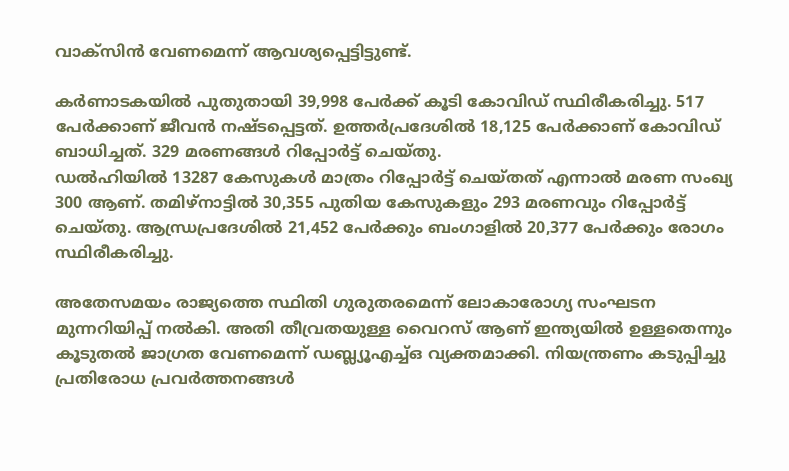വാക്‌സിന്‍ വേണമെന്ന് ആവശ്യപ്പെട്ടിട്ടുണ്ട്.

കര്‍ണാടകയില്‍ പുതുതായി 39,998 പേര്‍ക്ക് കൂടി കോവിഡ് സ്ഥിരീകരിച്ചു. 517 പേര്‍ക്കാണ് ജീവന്‍ നഷ്ടപ്പെട്ടത്. ഉത്തര്‍പ്രദേശില്‍ 18,125 പേര്‍ക്കാണ് കോവിഡ് ബാധിച്ചത്. 329 മരണങ്ങള്‍ റിപ്പോര്‍ട്ട് ചെയ്തു.
ഡൽഹിയിൽ 13287 കേസുകള്‍ മാത്രം റിപ്പോര്‍ട്ട് ചെയ്തത് എന്നാൽ മരണ സംഖ്യ 300 ആണ്. തമിഴ്‌നാട്ടില്‍ 30,355 പുതിയ കേസുകളും 293 മരണവും റിപ്പോര്‍ട്ട് ചെയ്തു. ആന്ധ്രപ്രദേശില്‍ 21,452 പേര്‍ക്കും ബംഗാളില്‍ 20,377 പേര്‍ക്കും രോഗം സ്ഥിരീകരിച്ചു.

അതേസമയം രാജ്യത്തെ സ്ഥിതി ഗുരുതരമെന്ന് ലോകാരോഗ്യ സംഘടന മുന്നറിയിപ്പ് നല്‍കി. അതി തീവ്രതയുള്ള വൈറസ് ആണ് ഇന്ത്യയില്‍ ഉള്ളതെന്നും കൂടുതല്‍ ജാഗ്രത വേണമെന്ന് ഡബ്ല്യൂഎച്ച്‌ഒ വ്യക്തമാക്കി. നിയന്ത്രണം കടുപ്പിച്ചു പ്രതിരോധ പ്രവര്‍ത്തനങ്ങള്‍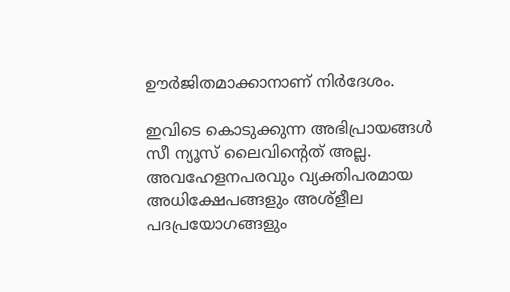ഊര്‍ജിതമാക്കാനാണ് നിര്‍ദേശം.

ഇവിടെ കൊടുക്കുന്ന അഭിപ്രായങ്ങള്‍ സീ ന്യൂസ് ലൈവിന്റെത് അല്ല. അവഹേളനപരവും വ്യക്തിപരമായ അധിക്ഷേപങ്ങളും അശ്‌ളീല പദപ്രയോഗങ്ങളും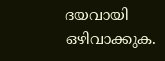ദയവായി ഒഴിവാക്കുക.